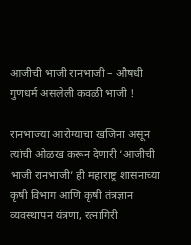आजीची भाजी रानभाजी – औषधी गुणधर्म असलेली कवळी भाजी !

रानभाज्या आरोग्याचा खजिना असून त्यांची ओळख करून देणारी ‘आजीची भाजी रानभाजी’ ही महाराष्ट्र शासनाच्या कृषी विभाग आणि कृषी तंत्रज्ञान व्यवस्थापन यंत्रणा, रत्नागिरी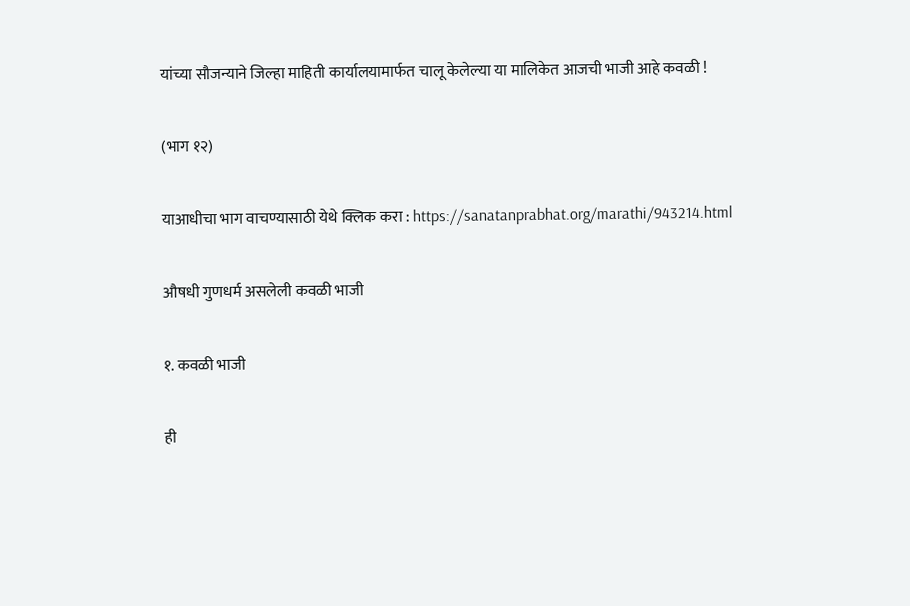यांच्या सौजन्याने जिल्हा माहिती कार्यालयामार्फत चालू केलेल्या या मालिकेत आजची भाजी आहे कवळी !

(भाग १२)

याआधीचा भाग वाचण्यासाठी येथे क्लिक करा : https://sanatanprabhat.org/marathi/943214.html

औषधी गुणधर्म असलेली कवळी भाजी

१. कवळी भाजी

ही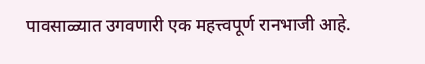पावसाळ्यात उगवणारी एक महत्त्वपूर्ण रानभाजी आहे.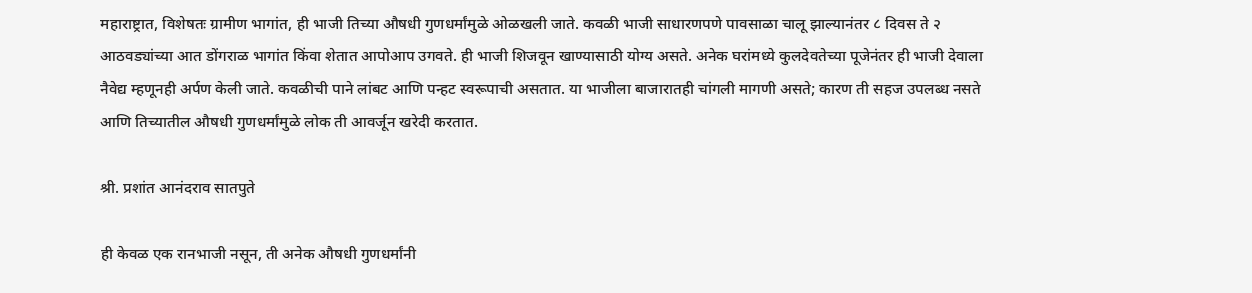महाराष्ट्रात, विशेषतः ग्रामीण भागांत, ही भाजी तिच्या औषधी गुणधर्मांमुळे ओळखली जाते. कवळी भाजी साधारणपणे पावसाळा चालू झाल्यानंतर ८ दिवस ते २ आठवड्यांच्या आत डोंगराळ भागांत किंवा शेतात आपोआप उगवते. ही भाजी शिजवून खाण्यासाठी योग्य असते. अनेक घरांमध्ये कुलदेवतेच्या पूजेनंतर ही भाजी देवाला नैवेद्य म्हणूनही अर्पण केली जाते. कवळीची पाने लांबट आणि पन्हट स्वरूपाची असतात. या भाजीला बाजारातही चांगली मागणी असते; कारण ती सहज उपलब्ध नसते आणि तिच्यातील औषधी गुणधर्मांमुळे लोक ती आवर्जून खरेदी करतात.

श्री. प्रशांत आनंदराव सातपुते

ही केवळ एक रानभाजी नसून, ती अनेक औषधी गुणधर्मांनी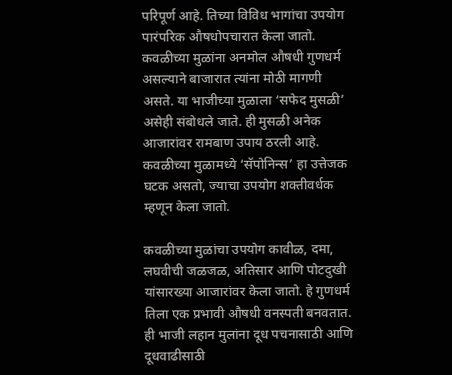परिपूर्ण आहे. तिच्या विविध भागांचा उपयोग पारंपरिक औषधोपचारात केला जातो. कवळीच्या मुळांना अनमोल औषधी गुणधर्म असल्याने बाजारात त्यांना मोठी मागणी असते. या भाजीच्या मुळाला ‘सफेद मुसळी’ असेही संबोधले जाते. ही मुसळी अनेक आजारांवर रामबाण उपाय ठरली आहे. कवळीच्या मुळामध्ये ‘सॅपोनिन्स’ हा उत्तेजक घटक असतो, ज्याचा उपयोग शक्तीवर्धक म्हणून केला जातो.

कवळीच्या मुळांचा उपयोग कावीळ, दमा, लघवीची जळजळ, अतिसार आणि पोटदुखी यांसारख्या आजारांवर केला जातो. हे गुणधर्म तिला एक प्रभावी औषधी वनस्पती बनवतात. ही भाजी लहान मुलांना दूध पचनासाठी आणि दूधवाढीसाठी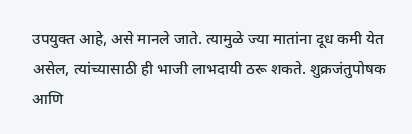उपयुक्त आहे, असे मानले जाते. त्यामुळे ज्या मातांना दूध कमी येत असेल, त्यांच्यासाठी ही भाजी लाभदायी ठरू शकते. शुक्रजंतुपोषक आणि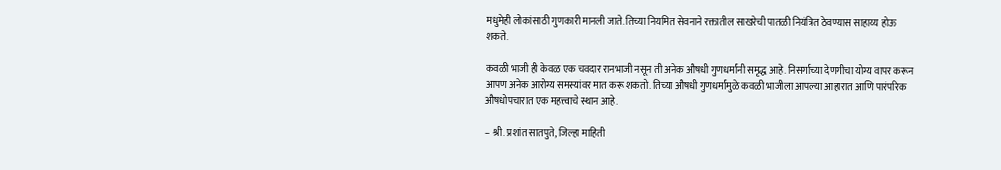मधुमेही लोकांसाठी गुणकारी मानली जाते. तिच्या नियमित सेवनाने रक्तातील साखरेची पातळी नियंत्रित ठेवण्यास साहाय्य होऊ शकते.

कवळी भाजी ही केवळ एक चवदार रानभाजी नसून ती अनेक औषधी गुणधर्मांनी समृद्ध आहे. निसर्गाच्या देणगीचा योग्य वापर करून आपण अनेक आरोग्य समस्यांवर मात करू शकतो. तिच्या औषधी गुणधर्मांमुळे कवळी भाजीला आपल्या आहारात आणि पारंपरिक औषधोपचारात एक महत्त्वाचे स्थान आहे.

– श्री. प्रशांत सातपुते, जिल्हा माहिती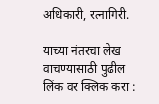अधिकारी, रत्नागिरी.

याच्या नंतरचा लेख वाचण्यासाठी पुढील लिंक वर क्लिक करा :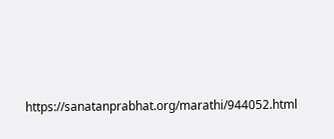https://sanatanprabhat.org/marathi/944052.html